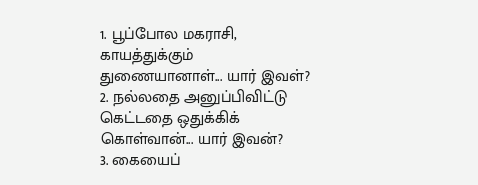1. பூப்போல மகராசி, காயத்துக்கும் துணையானாள்... யார் இவள்?
2. நல்லதை அனுப்பிவிட்டு கெட்டதை ஒதுக்கிக் கொள்வான்... யார் இவன்?
3. கையைப்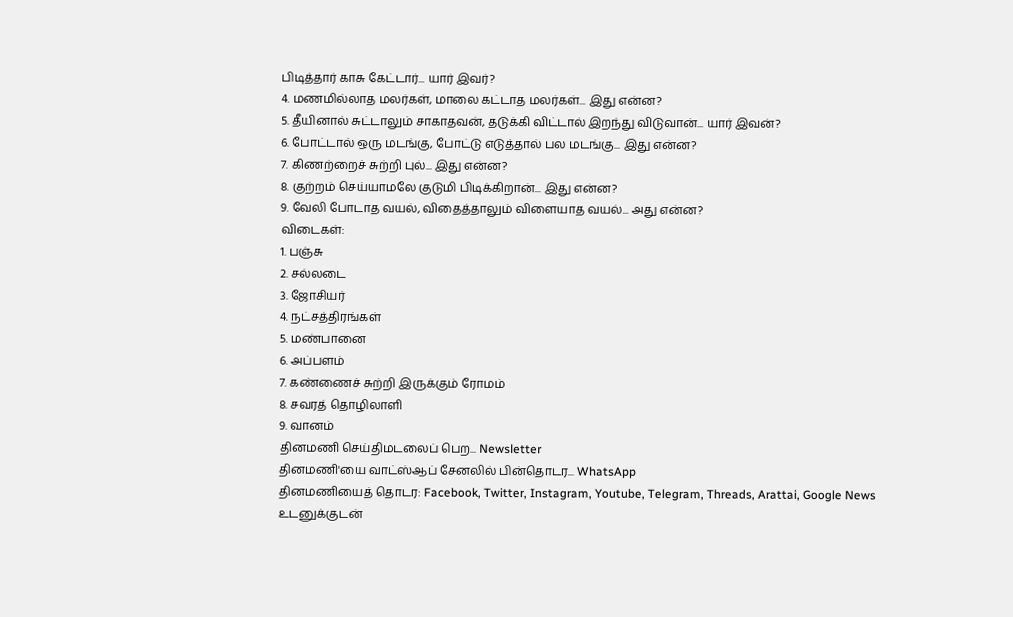பிடித்தார் காசு கேட்டார்... யார் இவர்?
4. மணமில்லாத மலர்கள், மாலை கட்டாத மலர்கள்... இது என்ன?
5. தீயினால் சுட்டாலும் சாகாதவன், தடுக்கி விட்டால் இறந்து விடுவான்... யார் இவன்?
6. போட்டால் ஒரு மடங்கு, போட்டு எடுத்தால் பல மடங்கு... இது என்ன?
7. கிணற்றைச் சுற்றி புல்... இது என்ன?
8. குற்றம் செய்யாமலே குடுமி பிடிக்கிறான்... இது என்ன?
9. வேலி போடாத வயல், விதைத்தாலும் விளையாத வயல்... அது என்ன?
விடைகள்:
1. பஞ்சு
2. சல்லடை
3. ஜோசியர்
4. நட்சத்திரங்கள்
5. மண்பானை
6. அப்பளம்
7. கண்ணைச் சுற்றி இருக்கும் ரோமம்
8. சவரத் தொழிலாளி
9. வானம்
தினமணி செய்திமடலைப் பெற... Newsletter
தினமணி'யை வாட்ஸ்ஆப் சேனலில் பின்தொடர... WhatsApp
தினமணியைத் தொடர: Facebook, Twitter, Instagram, Youtube, Telegram, Threads, Arattai, Google News
உடனுக்குடன்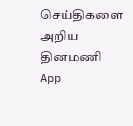செய்திகளை அறிய தினமணி App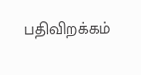பதிவிறக்கம்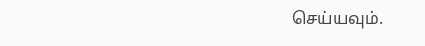செய்யவும்.